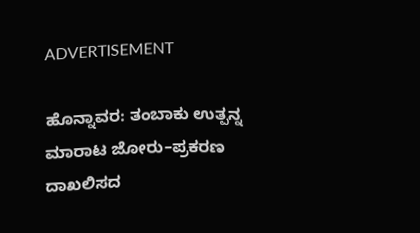ADVERTISEMENT

ಹೊನ್ನಾವರ: ತಂಬಾಕು ಉತ್ಪನ್ನ ಮಾರಾಟ ಜೋರು–ಪ್ರಕರಣ ದಾಖಲಿಸದ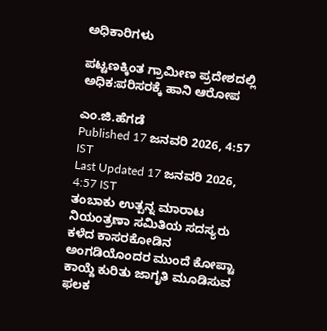ಅಧಿಕಾರಿಗಳು

ಪಟ್ಟಣಕ್ಕಿಂತ ಗ್ರಾಮೀಣ ಪ್ರದೇಶದಲ್ಲಿ ಅಧಿಕ:ಪರಿಸರಕ್ಕೆ ಹಾನಿ ಆರೋಪ

ಎಂ.ಜಿ.ಹೆಗಡೆ
Published 17 ಜನವರಿ 2026, 4:57 IST
Last Updated 17 ಜನವರಿ 2026, 4:57 IST
ತಂಬಾಕು ಉತ್ಪನ್ನ ಮಾರಾಟ ನಿಯಂತ್ರಣಾ ಸಮಿತಿಯ ಸದಸ್ಯರು ಕಳೆದ ಕಾಸರಕೋಡಿನ ಅಂಗಡಿಯೊಂದರ ಮುಂದೆ ಕೋಪ್ಟಾ ಕಾಯ್ದೆ ಕುರಿತು ಜಾಗೃತಿ ಮೂಡಿಸುವ ಫಲಕ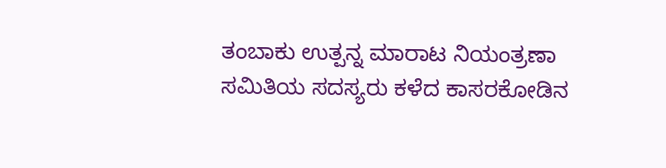ತಂಬಾಕು ಉತ್ಪನ್ನ ಮಾರಾಟ ನಿಯಂತ್ರಣಾ ಸಮಿತಿಯ ಸದಸ್ಯರು ಕಳೆದ ಕಾಸರಕೋಡಿನ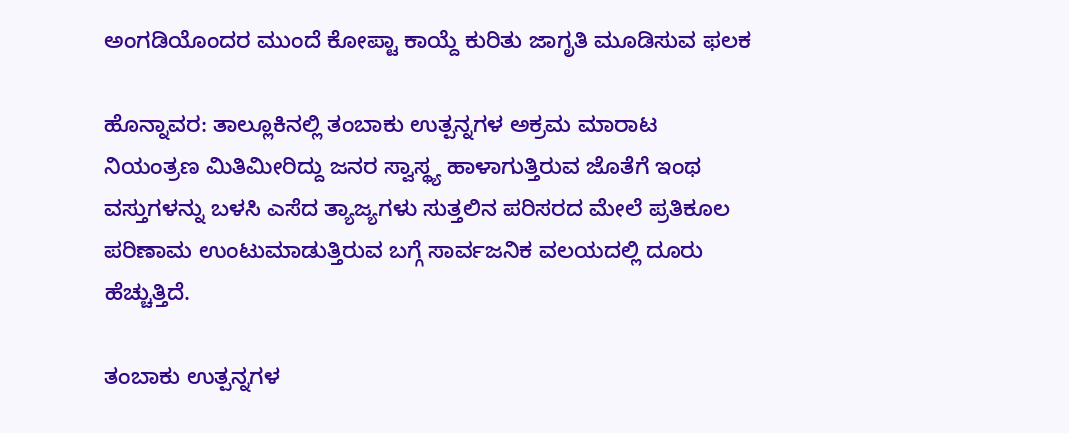ಅಂಗಡಿಯೊಂದರ ಮುಂದೆ ಕೋಪ್ಟಾ ಕಾಯ್ದೆ ಕುರಿತು ಜಾಗೃತಿ ಮೂಡಿಸುವ ಫಲಕ

ಹೊನ್ನಾವರ: ತಾಲ್ಲೂಕಿನಲ್ಲಿ ತಂಬಾಕು ಉತ್ಪನ್ನಗಳ ಅಕ್ರಮ ಮಾರಾಟ ನಿಯಂತ್ರಣ ಮಿತಿಮೀರಿದ್ದು ಜನರ ಸ್ವಾಸ್ಥ್ಯ ಹಾಳಾಗುತ್ತಿರುವ ಜೊತೆಗೆ ಇಂಥ ವಸ್ತುಗಳನ್ನು ಬಳಸಿ ಎಸೆದ ತ್ಯಾಜ್ಯಗಳು ಸುತ್ತಲಿನ ಪರಿಸರದ ಮೇಲೆ ಪ್ರತಿಕೂಲ ಪರಿಣಾಮ ಉಂಟುಮಾಡುತ್ತಿರುವ ಬಗ್ಗೆ ಸಾರ್ವಜನಿಕ ವಲಯದಲ್ಲಿ ದೂರು ಹೆಚ್ಚುತ್ತಿದೆ.

ತಂಬಾಕು ಉತ್ಪನ್ನಗಳ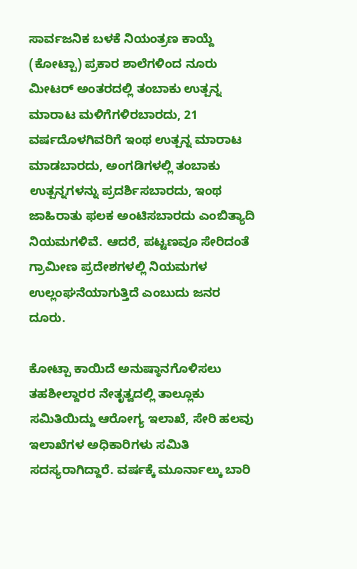ಸಾರ್ವಜನಿಕ ಬಳಕೆ ನಿಯಂತ್ರಣ ಕಾಯ್ದೆ (ಕೋಟ್ಪಾ) ಪ್ರಕಾರ ಶಾಲೆಗಳಿಂದ ನೂರು ಮೀಟರ್ ಅಂತರದಲ್ಲಿ ತಂಬಾಕು ಉತ್ಪನ್ನ ಮಾರಾಟ ಮಳಿಗೆಗಳಿರಬಾರದು, 21 ವರ್ಷದೊಳಗಿವರಿಗೆ ಇಂಥ ಉತ್ಪನ್ನ ಮಾರಾಟ ಮಾಡಬಾರದು, ಅಂಗಡಿಗಳಲ್ಲಿ ತಂಬಾಕು ಉತ್ಪನ್ನಗಳನ್ನು ಪ್ರದರ್ಶಿಸಬಾರದು, ಇಂಥ ಜಾಹಿರಾತು ಫಲಕ ಅಂಟಿಸಬಾರದು ಎಂಬಿತ್ಯಾದಿ ನಿಯಮಗಳಿವೆ. ಆದರೆ, ಪಟ್ಟಣವೂ ಸೇರಿದಂತೆ ಗ್ರಾಮೀಣ ಪ್ರದೇಶಗಳಲ್ಲಿ ನಿಯಮಗಳ ಉಲ್ಲಂಘನೆಯಾಗುತ್ತಿದೆ ಎಂಬುದು ಜನರ ದೂರು.

ಕೋಟ್ಪಾ ಕಾಯಿದೆ ಅನುಷ್ಠಾನಗೊಳಿಸಲು ತಹಶೀಲ್ದಾರರ ನೇತೃತ್ವದಲ್ಲಿ ತಾಲ್ಲೂಕು ಸಮಿತಿಯಿದ್ದು ಆರೋಗ್ಯ ಇಲಾಖೆ, ಸೇರಿ ಹಲವು ಇಲಾಖೆಗಳ ಅಧಿಕಾರಿಗಳು ಸಮಿತಿ ಸದಸ್ಯರಾಗಿದ್ದಾರೆ. ವರ್ಷಕ್ಕೆ ಮೂರ್ನಾಲ್ಕು ಬಾರಿ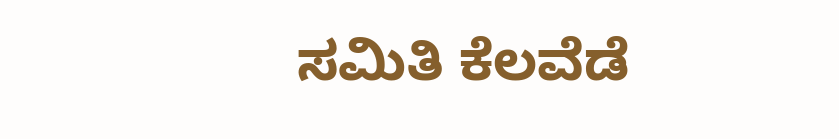ಸಮಿತಿ ಕೆಲವೆಡೆ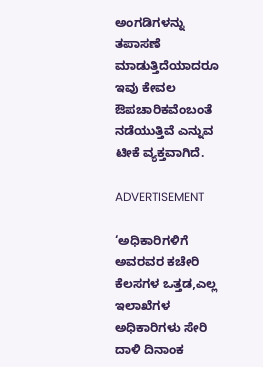ಅಂಗಡಿಗಳನ್ನು ತಪಾಸಣೆ ಮಾಡುತ್ತಿದೆಯಾದರೂ ಇವು ಕೇವಲ ಔಪಚಾರಿಕವೆಂಬಂತೆ ನಡೆಯುತ್ತಿವೆ ಎನ್ನುವ ಟೀಕೆ ವ್ಯಕ್ತವಾಗಿದೆ.

ADVERTISEMENT

‘ಅಧಿಕಾರಿಗಳಿಗೆ ಅವರವರ ಕಚೇರಿ ಕೆಲಸಗಳ ಒತ್ತಡ,ಎಲ್ಲ ಇಲಾಖೆಗಳ ಅಧಿಕಾರಿಗಳು ಸೇರಿ ದಾಳಿ ದಿನಾಂಕ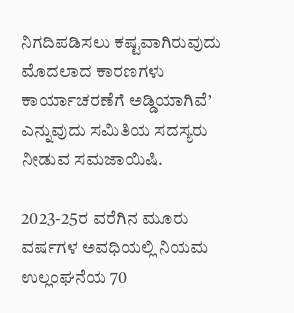ನಿಗದಿಪಡಿಸಲು ಕಷ್ಟವಾಗಿರುವುದು ಮೊದಲಾದ ಕಾರಣಗಳು ಕಾರ್ಯಾಚರಣೆಗೆ ಅಡ್ಡಿಯಾಗಿವೆ’ ಎನ್ನುವುದು ಸಮಿತಿಯ ಸದಸ್ಯರು ನೀಡುವ ಸಮಜಾಯಿಷಿ.

2023-25ರ ವರೆಗಿನ ಮೂರು ವರ್ಷಗಳ ಅವಧಿಯಲ್ಲಿ ನಿಯಮ ಉಲ್ಲಂಘನೆಯ 70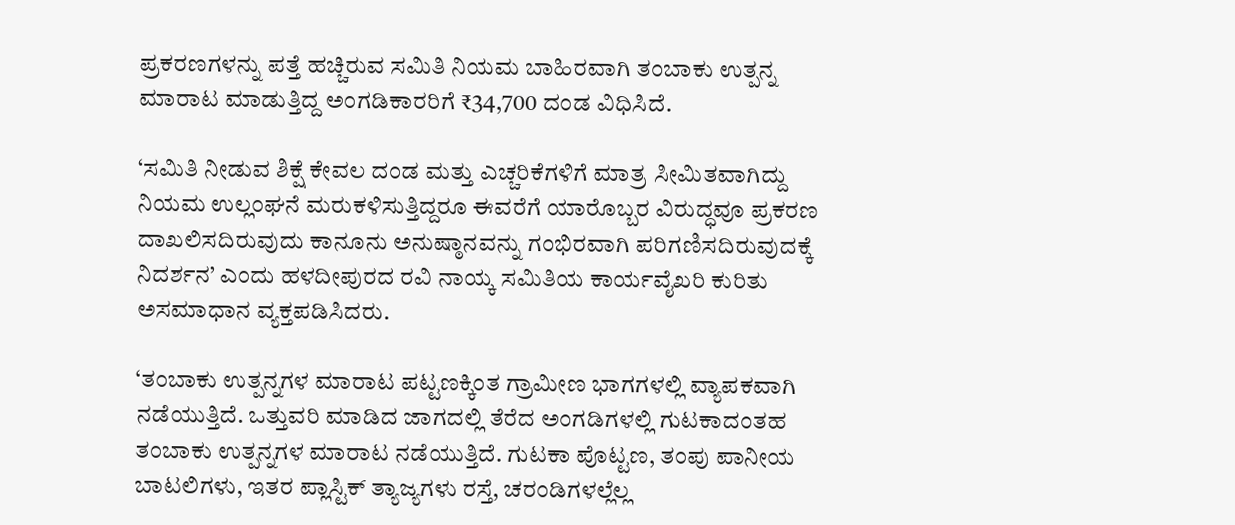ಪ್ರಕರಣಗಳನ್ನು ಪತ್ತೆ ಹಚ್ಚಿರುವ ಸಮಿತಿ ನಿಯಮ ಬಾಹಿರವಾಗಿ ತಂಬಾಕು ಉತ್ಪನ್ನ ಮಾರಾಟ ಮಾಡುತ್ತಿದ್ದ ಅಂಗಡಿಕಾರರಿಗೆ ₹34,700 ದಂಡ ವಿಧಿಸಿದೆ.

‘ಸಮಿತಿ ನೀಡುವ ಶಿಕ್ಷೆ ಕೇವಲ ದಂಡ ಮತ್ತು ಎಚ್ಚರಿಕೆಗಳಿಗೆ ಮಾತ್ರ ಸೀಮಿತವಾಗಿದ್ದು ನಿಯಮ ಉಲ್ಲಂಘನೆ ಮರುಕಳಿಸುತ್ತಿದ್ದರೂ ಈವರೆಗೆ ಯಾರೊಬ್ಬರ ವಿರುದ್ಧವೂ ಪ್ರಕರಣ ದಾಖಲಿಸದಿರುವುದು ಕಾನೂನು ಅನುಷ್ಠಾನವನ್ನು ಗಂಭಿರವಾಗಿ ಪರಿಗಣಿಸದಿರುವುದಕ್ಕೆ ನಿದರ್ಶನ’ ಎಂದು ಹಳದೀಪುರದ ರವಿ ನಾಯ್ಕ ಸಮಿತಿಯ ಕಾರ್ಯವೈಖರಿ ಕುರಿತು ಅಸಮಾಧಾನ ವ್ಯಕ್ತಪಡಿಸಿದರು.

‘ತಂಬಾಕು ಉತ್ಪನ್ನಗಳ ಮಾರಾಟ ಪಟ್ಟಣಕ್ಕಿಂತ ಗ್ರಾಮೀಣ ಭಾಗಗಳಲ್ಲಿ ವ್ಯಾಪಕವಾಗಿ ನಡೆಯುತ್ತಿದೆ. ಒತ್ತುವರಿ ಮಾಡಿದ ಜಾಗದಲ್ಲಿ ತೆರೆದ ಅಂಗಡಿಗಳಲ್ಲಿ ಗುಟಕಾದಂತಹ ತಂಬಾಕು ಉತ್ಪನ್ನಗಳ ಮಾರಾಟ ನಡೆಯುತ್ತಿದೆ. ಗುಟಕಾ ಪೊಟ್ಟಣ, ತಂಪು ಪಾನೀಯ ಬಾಟಲಿಗಳು, ಇತರ ಪ್ಲಾಸ್ಟಿಕ್ ತ್ಯಾಜ್ಯಗಳು ರಸ್ತೆ, ಚರಂಡಿಗಳಲ್ಲೆಲ್ಲ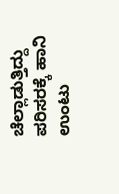ಚೆಲ್ಲಾಡುತ್ತಿದ್ದು ಪರಿಸರಕ್ಕೆ ಹಾನಿ ಉಂಟು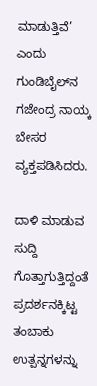ಮಾಡುತ್ತಿವೆ’ ಎಂದು ಗುಂಡಿಬೈಲ್‍ನ ಗಜೇಂದ್ರ ನಾಯ್ಕ ಬೇಸರ ವ್ಯಕ್ತಪಡಿಸಿದರು.

ದಾಳಿ ಮಾಡುವ ಸುದ್ದಿ ಗೊತ್ತಾಗುತ್ತಿದ್ದಂತೆ ಪ್ರದರ್ಶನಕ್ಕಿಟ್ಟ ತಂಬಾಕು ಉತ್ಪನ್ನಗಳನ್ನು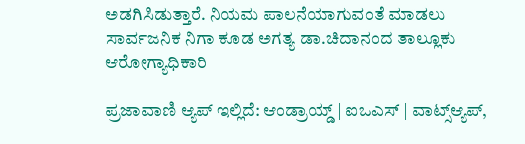ಅಡಗಿಸಿಡುತ್ತಾರೆ. ನಿಯಮ ಪಾಲನೆಯಾಗುವಂತೆ ಮಾಡಲು ಸಾರ್ವಜನಿಕ ನಿಗಾ ಕೂಡ ಅಗತ್ಯ ಡಾ.ಚಿದಾನಂದ ತಾಲ್ಲೂಕು ಆರೋಗ್ಯಾಧಿಕಾರಿ

ಪ್ರಜಾವಾಣಿ ಆ್ಯಪ್ ಇಲ್ಲಿದೆ: ಆಂಡ್ರಾಯ್ಡ್ | ಐಒಎಸ್ | ವಾಟ್ಸ್ಆ್ಯಪ್,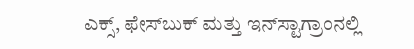ಎಕ್ಸ್, ಫೇಸ್‌ಬುಕ್ ಮತ್ತು ಇನ್‌ಸ್ಟಾಗ್ರಾಂನಲ್ಲಿ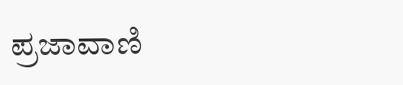ಪ್ರಜಾವಾಣಿ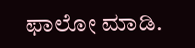ಫಾಲೋ ಮಾಡಿ.